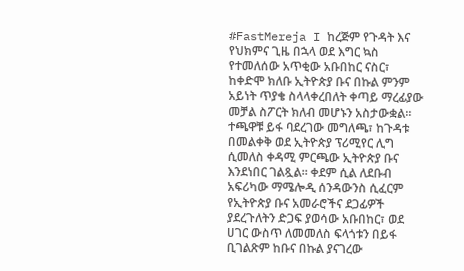#FastMereja I ከረጅም የጉዳት እና የህክምና ጊዜ በኋላ ወደ እግር ኳስ የተመለሰው አጥቂው አቡበከር ናስር፣ ከቀድሞ ክለቡ ኢትዮጵያ ቡና በኩል ምንም አይነት ጥያቄ ስላላቀረበለት ቀጣይ ማረፊያው መቻል ስፖርት ክለብ መሆኑን አስታውቋል።
ተጫዋቹ ይፋ ባደረገው መግለጫ፣ ከጉዳቱ በመልቀቅ ወደ ኢትዮጵያ ፕሪሚየር ሊግ ሲመለስ ቀዳሚ ምርጫው ኢትዮጵያ ቡና እንደነበር ገልጿል። ቀደም ሲል ለደቡብ አፍሪካው ማሜሎዲ ሰንዳውንስ ሲፈርም የኢትዮጵያ ቡና አመራሮችና ደጋፊዎች ያደረጉለትን ድጋፍ ያወሳው አቡበከር፣ ወደ ሀገር ውስጥ ለመመለስ ፍላጎቱን በይፋ ቢገልጽም ከቡና በኩል ያናገረው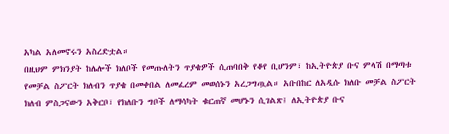አካል አለመኖሩን አስረድቷል።
በዚህም ምክንያት ከሌሎች ክለቦች የመጡለትን ጥያቄዎች ሲጠባበቅ የቆየ ቢሆንም፣ ከኢትዮጵያ ቡና ምላሽ በማጣቱ የመቻል ስፖርት ክለብን ጥያቄ በመቀበል ለመፈረም መወሰኑን አረጋግጧል። አቡበከር ለአዲሱ ክለቡ መቻል ስፖርት ክለብ ምስጋናውን አቅርቦ፣ የክለቡን ግቦች ለማሳካት ቁርጠኛ መሆኑን ሲገልጽ፤ ለኢትዮጵያ ቡና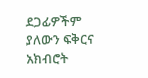ደጋፊዎችም ያለውን ፍቅርና አክብሮት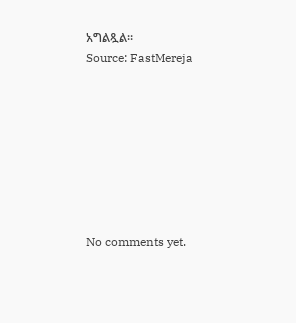አግልጿል።
Source: FastMereja








No comments yet.